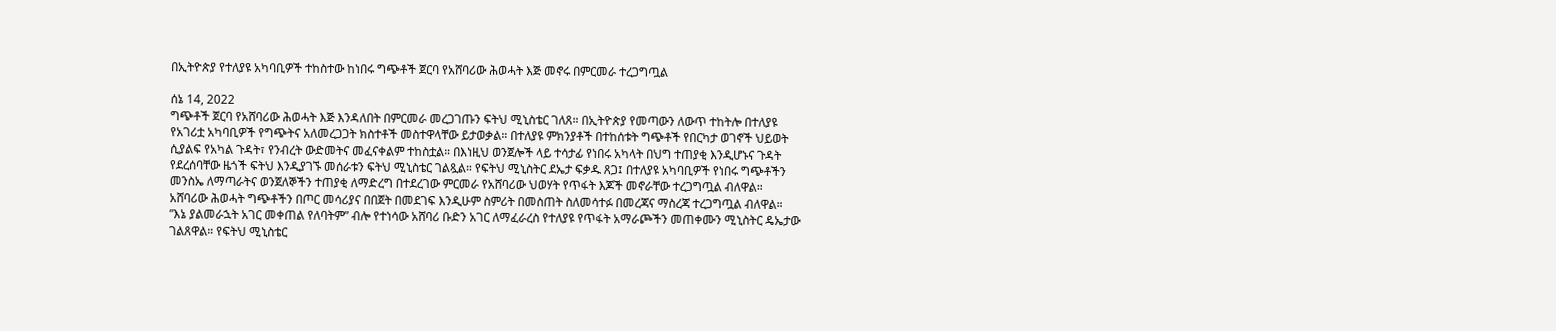በኢትዮጵያ የተለያዩ አካባቢዎች ተከስተው ከነበሩ ግጭቶች ጀርባ የአሸባሪው ሕወሓት እጅ መኖሩ በምርመራ ተረጋግጧል

ሰኔ 14, 2022
ግጭቶች ጀርባ የአሸባሪው ሕወሓት እጅ እንዳለበት በምርመራ መረጋገጡን ፍትህ ሚኒስቴር ገለጸ። በኢትዮጵያ የመጣውን ለውጥ ተከትሎ በተለያዩ የአገሪቷ አካባቢዎች የግጭትና አለመረጋጋት ክስተቶች መስተዋላቸው ይታወቃል። በተለያዩ ምክንያቶች በተከሰቱት ግጭቶች የበርካታ ወገኖች ህይወት ሲያልፍ የአካል ጉዳት፣ የንብረት ውድመትና መፈናቀልም ተከስቷል። በእነዚህ ወንጀሎች ላይ ተሳታፊ የነበሩ አካላት በህግ ተጠያቂ እንዲሆኑና ጉዳት የደረሰባቸው ዜጎች ፍትህ እንዲያገኙ መሰራቱን ፍትህ ሚኒስቴር ገልጿል። የፍትህ ሚኒስትር ደኤታ ፍቃዱ ጸጋ፤ በተለያዩ አካባቢዎች የነበሩ ግጭቶችን መንስኤ ለማጣራትና ወንጀለኞችን ተጠያቂ ለማድረግ በተደረገው ምርመራ የአሸባሪው ህወሃት የጥፋት እጆች መኖራቸው ተረጋግጧል ብለዋል። አሸባሪው ሕወሓት ግጭቶችን በጦር መሳሪያና በበጀት በመደገፍ እንዲሁም ስምሪት በመስጠት ስለመሳተፉ በመረጃና ማስረጃ ተረጋግጧል ብለዋል። ”እኔ ያልመራኋት አገር መቀጠል የለባትም” ብሎ የተነሳው አሸባሪ ቡድን አገር ለማፈራረስ የተለያዩ የጥፋት አማራጮችን መጠቀሙን ሚኒስትር ዴኤታው ገልጸዋል። የፍትህ ሚኒስቴር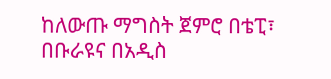ከለውጡ ማግስት ጀምሮ በቴፒ፣ በቡራዩና በአዲስ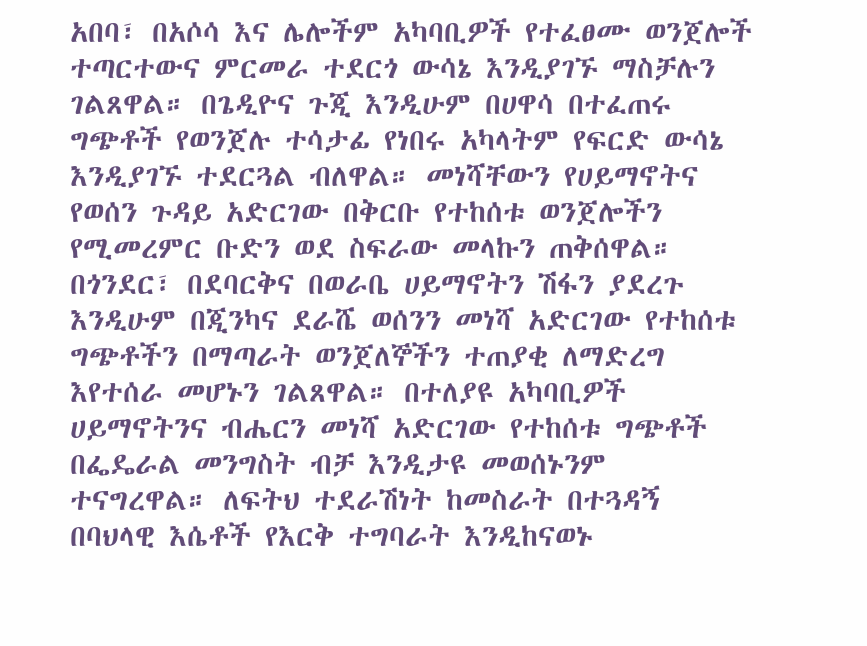አበባ፣ በአሶሳ እና ሌሎችም አካባቢዎች የተፈፀሙ ወንጀሎች ተጣርተውና ምርመራ ተደርጎ ውሳኔ እንዲያገኙ ማስቻሉን ገልጸዋል። በጌዲዮና ጉጂ እንዲሁም በሀዋሳ በተፈጠሩ ግጭቶች የወንጀሉ ተሳታፊ የነበሩ አካላትም የፍርድ ውሳኔ እንዲያገኙ ተደርጓል ብለዋል። መነሻቸውን የሀይማኖትና የወሰን ጉዳይ አድርገው በቅርቡ የተከሰቱ ወንጀሎችን የሚመረምር ቡድን ወደ ስፍራው መላኩን ጠቅሰዋል። በጎንደር፣ በደባርቅና በወራቤ ሀይማኖትን ሽፋን ያደረጉ እንዲሁም በጂንካና ደራሼ ወሰንን መነሻ አድርገው የተከሰቱ ግጭቶችን በማጣራት ወንጀለኞችን ተጠያቂ ለማድረግ እየተሰራ መሆኑን ገልጸዋል። በተለያዩ አካባቢዎች ሀይማኖትንና ብሔርን መነሻ አድርገው የተከሰቱ ግጭቶች በፌዴራል መንግስት ብቻ እንዲታዩ መወሰኑንም ተናግረዋል። ለፍትህ ተደራሽነት ከመስራት በተጓዳኝ በባህላዊ እሴቶች የእርቅ ተግባራት እንዲከናወኑ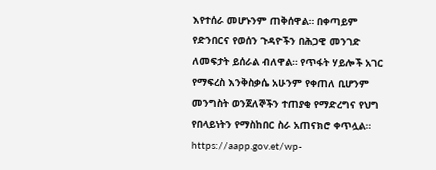እየተሰራ መሆኑንም ጠቅሰዋል። በቀጣይም የድንበርና የወሰን ጉዳዮችን በሕጋዊ መንገድ ለመፍታት ይሰራል ብለዋል። የጥፋት ሃይሎች አገር የማፍረስ እንቅስቃሴ አሁንም የቀጠለ ቢሆንም መንግስት ወንጀለኞችን ተጠያቂ የማድረግና የህግ የበላይነትን የማስከበር ስራ አጠናክሮ ቀጥሏል።
https://aapp.gov.et/wp-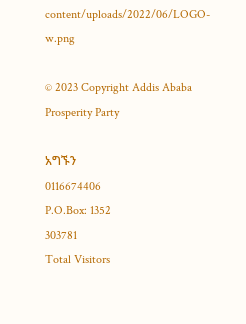content/uploads/2022/06/LOGO-w.png

© 2023 Copyright Addis Ababa Prosperity Party

አግኙን
0116674406
P.O.Box: 1352
303781
Total Visitors